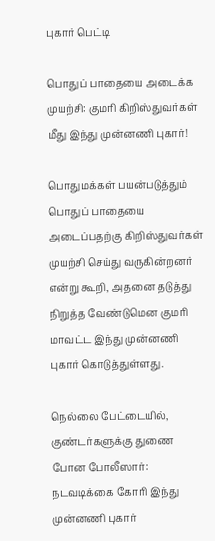புகார் பெட்டி

பொதுப் பாதையை அடைக்க முயற்சி: குமரி கிறிஸ்துவர்கள் மீது இந்து முன்னணி புகார்!

பொதுமக்கள் பயன்படுத்தும் பொதுப் பாதையை அடைப்பதற்கு கிறிஸ்துவர்கள் முயற்சி செய்து வருகின்றனர் என்று கூறி, அதனை தடுத்து நிறுத்த வேண்டுமென குமரி மாவட்ட இந்து முன்னணி புகார் கொடுத்துள்ளது.

நெல்லை பேட்டையில், குண்டர்களுக்கு துணை போன போலீஸார்: நடவடிக்கை கோரி இந்து முன்னணி புகார்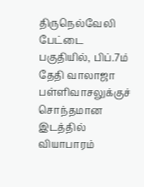திருநெல்வேலி பேட்டை பகுதியில், பிப்.7ம் தேதி வாலாஜா பள்ளிவாசலுக்குச் சொந்தமான இடத்தில் வியாபாரம்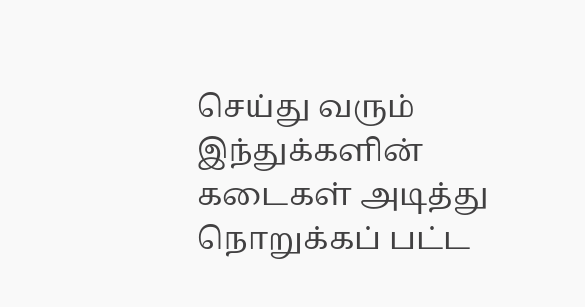செய்து வரும் இந்துக்களின் கடைகள் அடித்து நொறுக்கப் பட்ட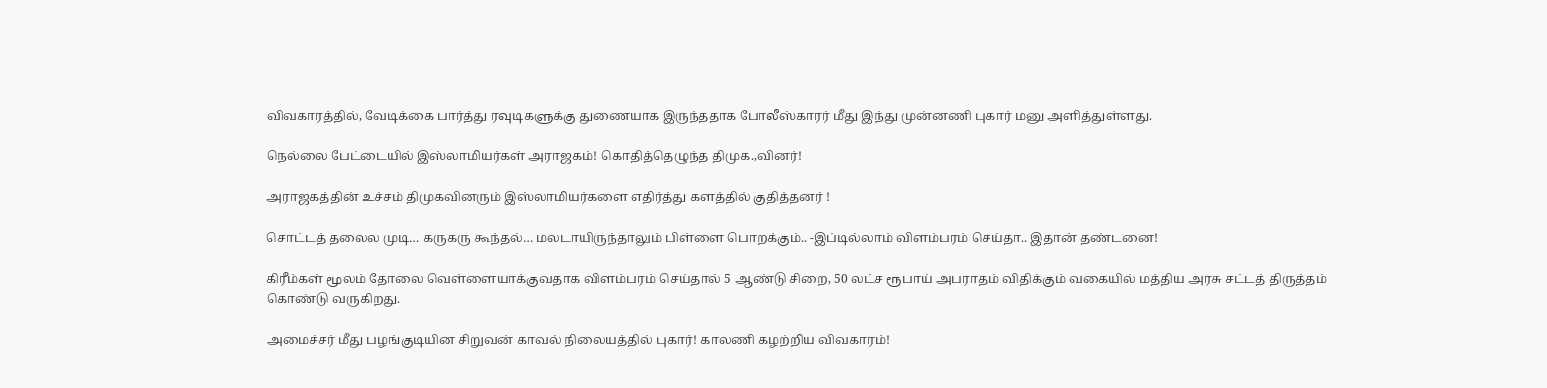விவகாரத்தில், வேடிக்கை பார்த்து ரவுடிகளுக்கு துணையாக இருந்ததாக போலீஸ்காரர் மீது இந்து முன்னணி புகார் மனு அளித்துள்ளது.

நெல்லை பேட்டையில் இஸ்லாமியர்கள் அராஜகம்! கொதித்தெழுந்த திமுக.,வினர்!

அராஜகத்தின் உச்சம் திமுகவினரும் இஸ்லாமியர்களை எதிர்த்து களத்தில் குதித்தனர் !

சொட்டத் தலைல முடி… கருகரு கூந்தல்… மலடாயிருந்தாலும் பிள்ளை பொறக்கும்.. -இப்டில்லாம் விளம்பரம் செய்தா.. இதான் தண்டனை!

கிரீம்கள் மூலம் தோலை வெள்ளையாக்குவதாக விளம்பரம் செய்தால் 5 ஆண்டு சிறை, 50 லட்ச ரூபாய் அபராதம் விதிக்கும் வகையில் மத்திய அரசு சட்டத் திருத்தம் கொண்டு வருகிறது.

அமைச்சர் மீது பழங்குடியின சிறுவன் காவல் நிலையத்தில் புகார்! காலணி கழற்றிய விவகாரம்!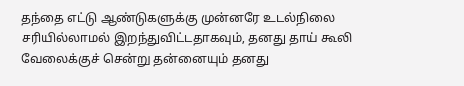தந்தை எட்டு ஆண்டுகளுக்கு முன்னரே உடல்நிலை சரியில்லாமல் இறந்துவிட்டதாகவும், தனது தாய் கூலி வேலைக்குச் சென்று தன்னையும் தனது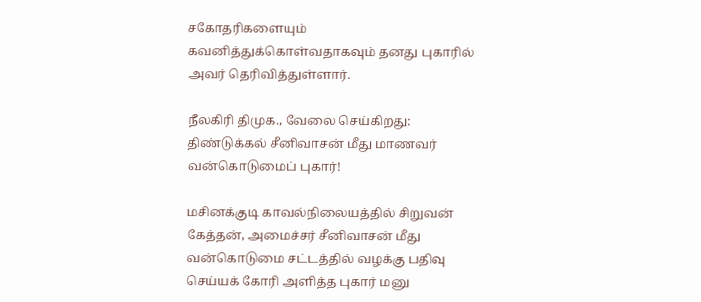சகோதரிகளையும் கவனித்துக்கொள்வதாகவும் தனது புகாரில் அவர் தெரிவித்துள்ளார்.

நீலகிரி திமுக., வேலை செய்கிறது: திண்டுக்கல் சீனிவாசன் மீது மாணவர் வன்கொடுமைப் புகார்!

மசினக்குடி காவல்நிலையத்தில் சிறுவன் கேத்தன், அமைச்சர் சீனிவாசன் மீது வன்கொடுமை சட்டத்தில் வழக்கு பதிவு செய்யக் கோரி அளித்த புகார் மனு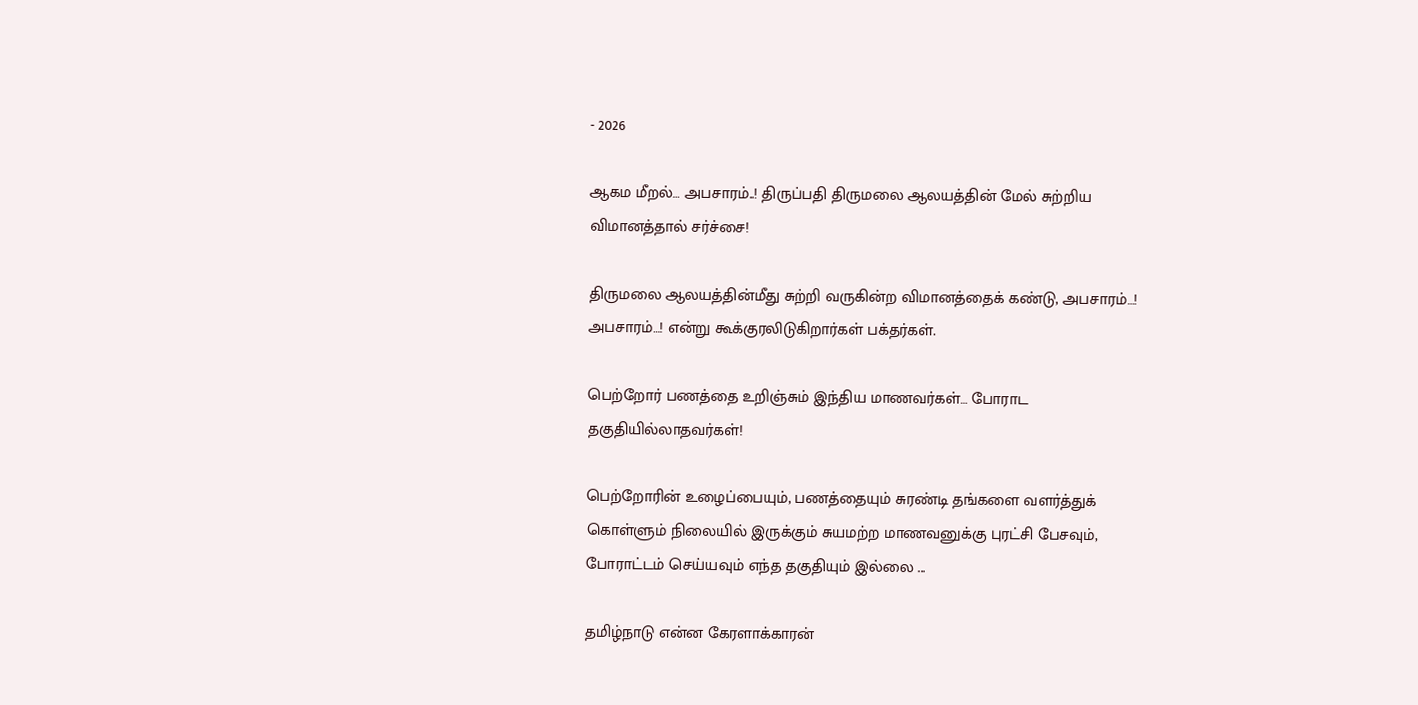- 2026

ஆகம மீறல்… அபசாரம்..! திருப்பதி திருமலை ஆலயத்தின் மேல் சுற்றிய விமானத்தால் சர்ச்சை!

திருமலை ஆலயத்தின்மீது சுற்றி வருகின்ற விமானத்தைக் கண்டு, அபசாரம்…! அபசாரம்…! என்று கூக்குரலிடுகிறார்கள் பக்தர்கள்.

பெற்றோர் பணத்தை உறிஞ்சும் இந்திய மாணவர்கள்… போராட தகுதியில்லாதவர்கள்!

பெற்றோரின் உழைப்பையும், பணத்தையும் சுரண்டி தங்களை வளர்த்துக் கொள்ளும் நிலையில் இருக்கும் சுயமற்ற மாணவனுக்கு புரட்சி பேசவும், போராட்டம் செய்யவும் எந்த தகுதியும் இல்லை ...

தமிழ்நாடு என்ன கேரளாக்காரன்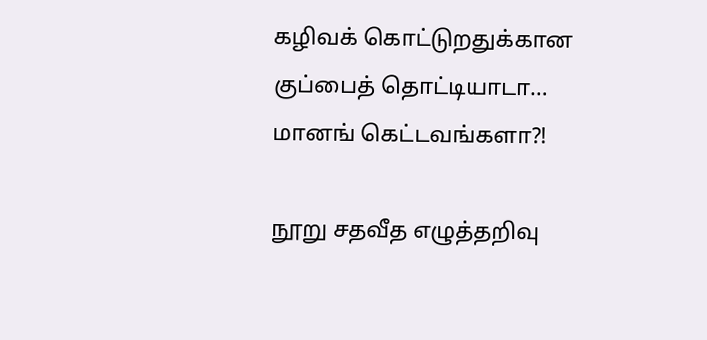கழிவக் கொட்டுறதுக்கான குப்பைத் தொட்டியாடா… மானங் கெட்டவங்களா?!

நூறு சதவீத எழுத்தறிவு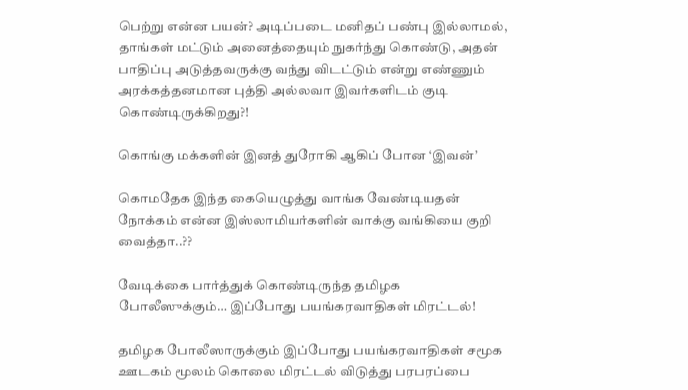பெற்று என்ன பயன்? அடிப்படை மனிதப் பண்பு இல்லாமல், தாங்கள் மட்டும் அனைத்தையும் நுகர்ந்து கொண்டு, அதன் பாதிப்பு அடுத்தவருக்கு வந்து விடட்டும் என்று எண்ணும் அரக்கத்தனமான புத்தி அல்லவா இவர்களிடம் குடி கொண்டிருக்கிறது?!

கொங்கு மக்களின் இனத் துரோகி ஆகிப் போன ‘இவன்’

கொமதேக இந்த கையெழுத்து வாங்க வேண்டியதன் நோக்கம் என்ன இஸ்லாமியர்களின் வாக்கு வங்கியை குறி வைத்தா..??

வேடிக்கை பார்த்துக் கொண்டிருந்த தமிழக போலீஸுக்கும்… இப்போது பயங்கரவாதிகள் மிரட்டல்!

தமிழக போலீஸாருக்கும் இப்போது பயங்கரவாதிகள் சமூக ஊடகம் மூலம் கொலை மிரட்டல் விடுத்து பரபரப்பை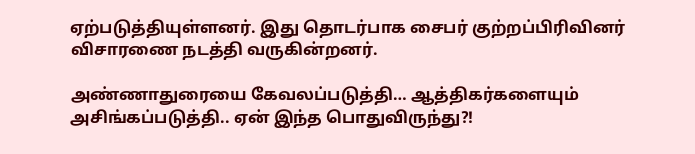ஏற்படுத்தியுள்ளனர். இது தொடர்பாக சைபர் குற்றப்பிரிவினர் விசாரணை நடத்தி வருகின்றனர்.

அண்ணாதுரையை கேவலப்படுத்தி… ஆத்திகர்களையும் அசிங்கப்படுத்தி.. ஏன் இந்த பொதுவிருந்து?!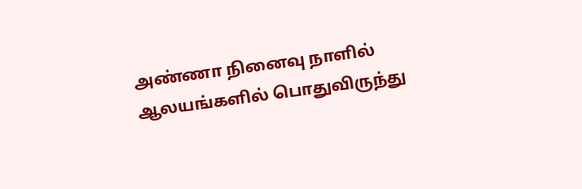அண்ணா நினைவு நாளில் ஆலயங்களில் பொதுவிருந்து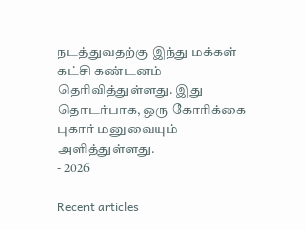நடத்துவதற்கு இந்து மக்கள் கட்சி கண்டனம் தெரிவித்துள்ளது. இது தொடர்பாக, ஒரு கோரிக்கை புகார் மனுவையும் அளித்துள்ளது.
- 2026

Recent articles